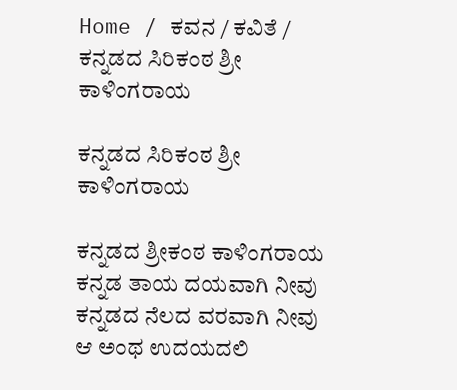Home / ಕವನ / ಕವಿತೆ / ಕನ್ನಡದ ಸಿರಿಕಂಠ ಶ್ರೀ ಕಾಳಿಂಗರಾಯ

ಕನ್ನಡದ ಸಿರಿಕಂಠ ಶ್ರೀ ಕಾಳಿಂಗರಾಯ

ಕನ್ನಡದ ಶ್ರೀಕಂಠ ಕಾಳಿಂಗರಾಯ
ಕನ್ನಡ ತಾಯ ದಯವಾಗಿ ನೀವು
ಕನ್ನಡದ ನೆಲದ ವರವಾಗಿ ನೀವು
ಆ ಅಂಥ ಉದಯದಲಿ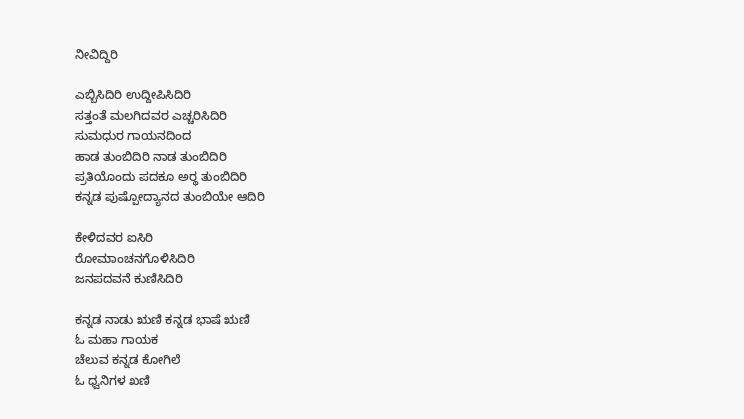ನೀವಿದ್ದಿರಿ

ಎಬ್ಬಿಸಿದಿರಿ ಉದ್ದೀಪಿಸಿದಿರಿ
ಸತ್ತಂತೆ ಮಲಗಿದವರ ಎಚ್ಚರಿಸಿದಿರಿ
ಸುಮಧುರ ಗಾಯನದಿಂದ
ಹಾಡ ತುಂಬಿದಿರಿ ನಾಡ ತುಂಬಿದಿರಿ
ಪ್ರತಿಯೊಂದು ಪದಕೂ ಅರ್‍ಥ ತುಂಬಿದಿರಿ
ಕನ್ನಡ ಪುಷ್ಪೋದ್ಯಾನದ ತುಂಬಿಯೇ ಆದಿರಿ

ಕೇಳಿದವರ ಐಸಿರಿ
ರೋಮಾಂಚನಗೊಳಿಸಿದಿರಿ
ಜನಪದವನೆ ಕುಣಿಸಿದಿರಿ

ಕನ್ನಡ ನಾಡು ಋಣಿ ಕನ್ನಡ ಭಾಷೆ ಋಣಿ
ಓ ಮಹಾ ಗಾಯಕ
ಚೆಲುವ ಕನ್ನಡ ಕೋಗಿಲೆ
ಓ ಧ್ವನಿಗಳ ಖಣಿ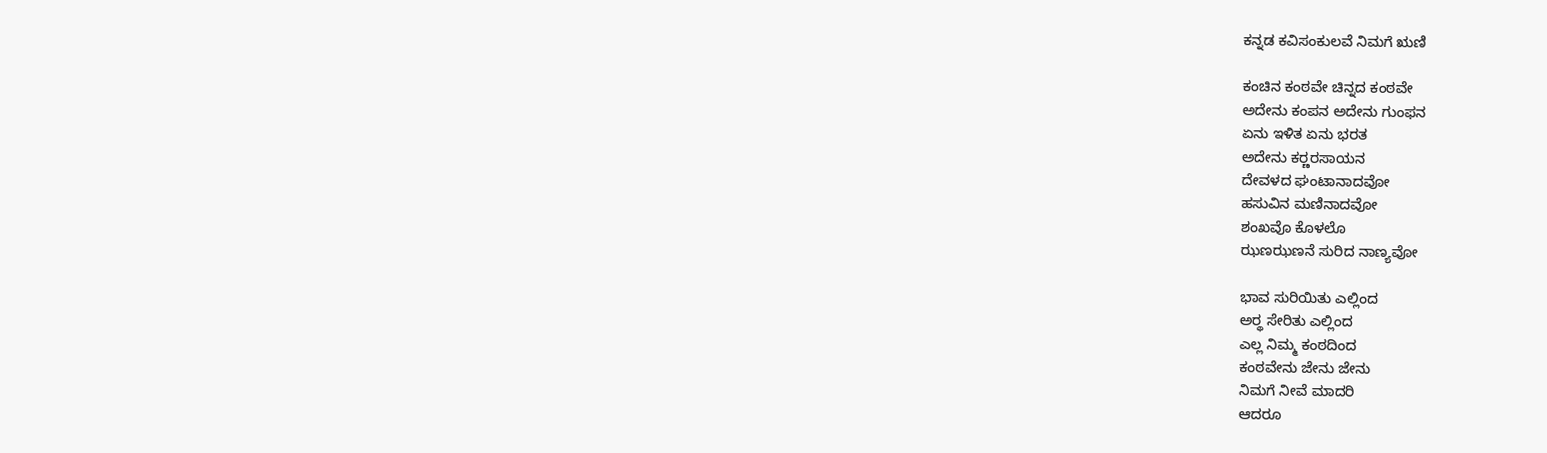ಕನ್ನಡ ಕವಿಸಂಕುಲವೆ ನಿಮಗೆ ಋಣಿ

ಕಂಚಿನ ಕಂಠವೇ ಚಿನ್ನದ ಕಂಠವೇ
ಅದೇನು ಕಂಪನ ಅದೇನು ಗುಂಫನ
ಏನು ಇಳಿತ ಏನು ಭರತ
ಅದೇನು ಕರ್‍ಣರಸಾಯನ
ದೇವಳದ ಘಂಟಾನಾದವೋ
ಹಸುವಿನ ಮಣಿನಾದವೋ
ಶಂಖವೊ ಕೊಳಲೊ
ಝಣಝಣನೆ ಸುರಿದ ನಾಣ್ಯವೋ

ಭಾವ ಸುರಿಯಿತು ಎಲ್ಲಿಂದ
ಅರ್‍ಥ ಸೇರಿತು ಎಲ್ಲಿಂದ
ಎಲ್ಲ ನಿಮ್ಮ ಕಂಠದಿಂದ
ಕಂಠವೇನು ಜೇನು ಜೇನು
ನಿಮಗೆ ನೀವೆ ಮಾದರಿ
ಆದರೂ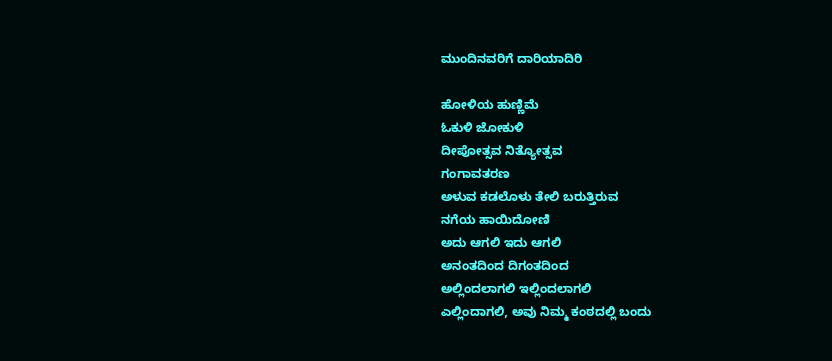ಮುಂದಿನವರಿಗೆ ದಾರಿಯಾದಿರಿ

ಹೋಳಿಯ ಹುಣ್ಣಿಮೆ
ಓಕುಳಿ ಜೋಕುಳಿ
ದೀಪೋತ್ಸವ ನಿತ್ಯೋತ್ಸವ
ಗಂಗಾವತರಣ
ಅಳುವ ಕಡಲೊಳು ತೇಲಿ ಬರುತ್ತಿರುವ
ನಗೆಯ ಹಾಯಿದೋಣಿ
ಅದು ಆಗಲಿ ಇದು ಆಗಲಿ
ಅನಂತದಿಂದ ದಿಗಂತದಿಂದ
ಅಲ್ಲಿಂದಲಾಗಲಿ ಇಲ್ಲಿಂದಲಾಗಲಿ
ಎಲ್ಲಿಂದಾಗಲಿ, ಅವು ನಿಮ್ಮ ಕಂಠದಲ್ಲಿ ಬಂದು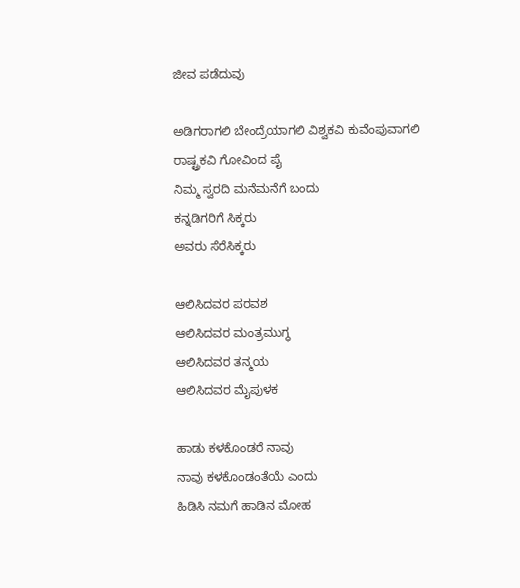ಜೀವ ಪಡೆದುವು

ಅಡಿಗರಾಗಲಿ ಬೇಂದ್ರೆಯಾಗಲಿ ವಿಶ್ವಕವಿ ಕುವೆಂಪುವಾಗಲಿ
ರಾಷ್ಟ್ರಕವಿ ಗೋವಿಂದ ಪೈ
ನಿಮ್ಮ ಸ್ವರದಿ ಮನೆಮನೆಗೆ ಬಂದು
ಕನ್ನಡಿಗರಿಗೆ ಸಿಕ್ಕರು
ಅವರು ಸೆರೆಸಿಕ್ಕರು

ಆಲಿಸಿದವರ ಪರವಶ
ಆಲಿಸಿದವರ ಮಂತ್ರಮುಗ್ಧ
ಆಲಿಸಿದವರ ತನ್ಮಯ
ಆಲಿಸಿದವರ ಮೈಪುಳಕ

ಹಾಡು ಕಳಕೊಂಡರೆ ನಾವು
ನಾವು ಕಳಕೊಂಡಂತೆಯೆ ಎಂದು
ಹಿಡಿಸಿ ನಮಗೆ ಹಾಡಿನ ಮೋಹ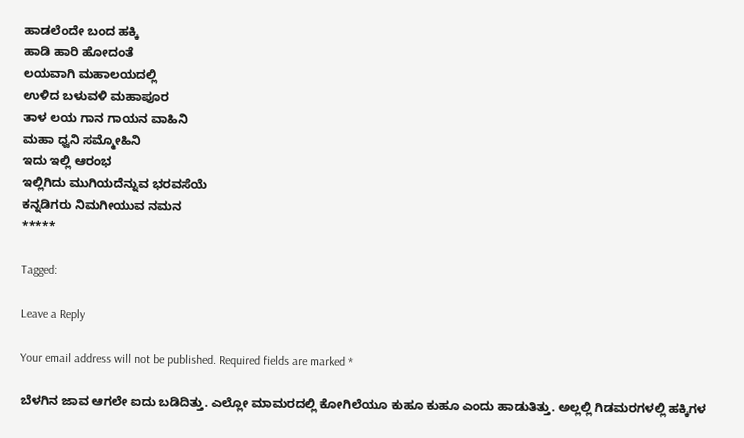ಹಾಡಲೆಂದೇ ಬಂದ ಹಕ್ಕಿ
ಹಾಡಿ ಹಾರಿ ಹೋದಂತೆ
ಲಯವಾಗಿ ಮಹಾಲಯದಲ್ಲಿ
ಉಳಿದ ಬಳುವಳಿ ಮಹಾಪೂರ
ತಾಳ ಲಯ ಗಾನ ಗಾಯನ ವಾಹಿನಿ
ಮಹಾ ಧ್ವನಿ ಸಮ್ಮೋಹಿನಿ
ಇದು ಇಲ್ಲಿ ಆರಂಭ
ಇಲ್ಲಿಗಿದು ಮುಗಿಯದೆನ್ನುವ ಭರವಸೆಯೆ
ಕನ್ನಡಿಗರು ನಿಮಗೀಯುವ ನಮನ
*****

Tagged:

Leave a Reply

Your email address will not be published. Required fields are marked *

ಬೆಳಗಿನ ಜಾವ ಆಗಲೇ ಐದು ಬಡಿದಿತ್ತು. ಎಲ್ಲೋ ಮಾಮರದಲ್ಲಿ ಕೋಗಿಲೆಯೂ ಕುಹೂ ಕುಹೂ ಎಂದು ಹಾಡುತಿತ್ತು. ಅಲ್ಲಲ್ಲಿ ಗಿಡಮರಗಳಲ್ಲಿ ಹಕ್ಕಿಗಳ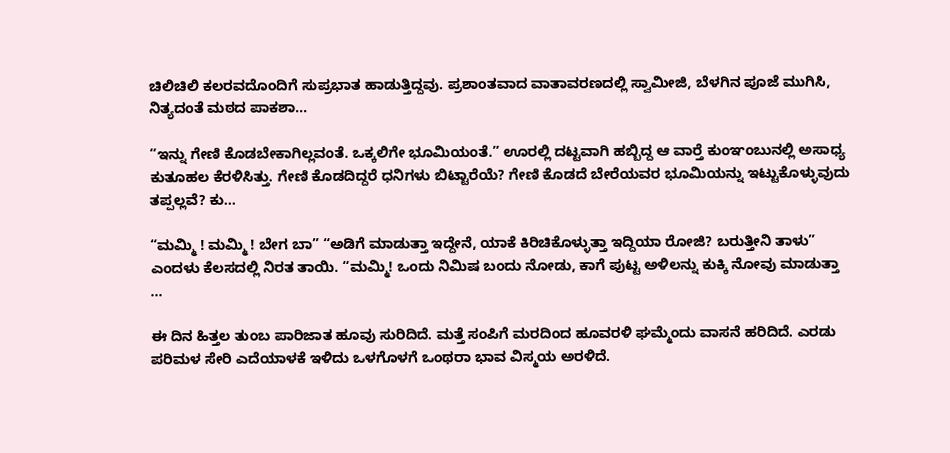ಚಿಲಿಚಿಲಿ ಕಲರವದೊಂದಿಗೆ ಸುಪ್ರಭಾತ ಹಾಡುತ್ತಿದ್ದವು. ಪ್ರಶಾಂತವಾದ ವಾತಾವರಣದಲ್ಲಿ ಸ್ವಾಮೀಜಿ, ಬೆಳಗಿನ ಪೂಜೆ ಮುಗಿಸಿ, ನಿತ್ಯದಂತೆ ಮಠದ ಪಾಕಶಾ...

“ಇನ್ನು ಗೇಣಿ ಕೊಡಬೇಕಾಗಿಲ್ಲವಂತೆ. ಒಕ್ಕಲಿಗೇ ಭೂಮಿಯಂತೆ.” ಊರಲ್ಲಿ ದಟ್ಟವಾಗಿ ಹಬ್ಬಿದ್ದ ಆ ವಾರ್‍ತೆ ಕುಂಞಂಬುನಲ್ಲಿ ಅಸಾಧ್ಯ ಕುತೂಹಲ ಕೆರಳಿಸಿತ್ತು. ಗೇಣಿ ಕೊಡದಿದ್ದರೆ ಧನಿಗಳು ಬಿಟ್ಟಾರೆಯೆ? ಗೇಣಿ ಕೊಡದೆ ಬೇರೆಯವರ ಭೂಮಿಯನ್ನು ಇಟ್ಟುಕೊಳ್ಳುವುದು ತಪ್ಪಲ್ಲವೆ? ಕು...

“ಮಮ್ಮಿ ! ಮಮ್ಮಿ ! ಬೇಗ ಬಾ” “ಅಡಿಗೆ ಮಾಡುತ್ತಾ ಇದ್ದೇನೆ, ಯಾಕೆ ಕಿರಿಚಿಕೊಳ್ಳುತ್ತಾ ಇದ್ದಿಯಾ ರೋಜಿ? ಬರುತ್ತೀನಿ ತಾಳು” ಎಂದಳು ಕೆಲಸದಲ್ಲಿ ನಿರತ ತಾಯಿ. “ಮಮ್ಮಿ! ಒಂದು ನಿಮಿಷ ಬಂದು ನೋಡು, ಕಾಗೆ ಪುಟ್ಟ ಅಳಿಲನ್ನು ಕುಕ್ಕಿ ನೋವು ಮಾಡುತ್ತಾ ...

ಈ ದಿನ ಹಿತ್ತಲ ತುಂಬ ಪಾರಿಜಾತ ಹೂವು ಸುರಿದಿದೆ. ಮತ್ತೆ ಸಂಪಿಗೆ ಮರದಿಂದ ಹೂವರಳಿ ಘಮ್ಮೆಂದು ವಾಸನೆ ಹರಿದಿದೆ. ಎರಡು ಪರಿಮಳ ಸೇರಿ ಎದೆಯಾಳಕೆ ಇಳಿದು ಒಳಗೊಳಗೆ ಒಂಥರಾ ಭಾವ ವಿಸ್ಮಯ ಅರಳಿದೆ.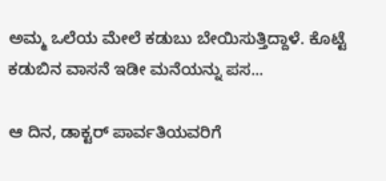ಅಮ್ಮ ಒಲೆಯ ಮೇಲೆ ಕಡುಬು ಬೇಯಿಸುತ್ತಿದ್ದಾಳೆ. ಕೊಟ್ಟೆ ಕಡುಬಿನ ವಾಸನೆ ಇಡೀ ಮನೆಯನ್ನು ಪಸ...

ಆ ದಿನ, ಡಾಕ್ಟರ್ ಪಾರ್ವತಿಯವರಿಗೆ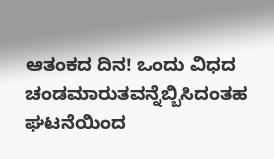ಆತಂಕದ ದಿನ! ಒಂದು ವಿಧದ ಚಂಡಮಾರುತವನ್ನೆಬ್ಬಿಸಿದಂತಹ ಘಟನೆಯಿಂದ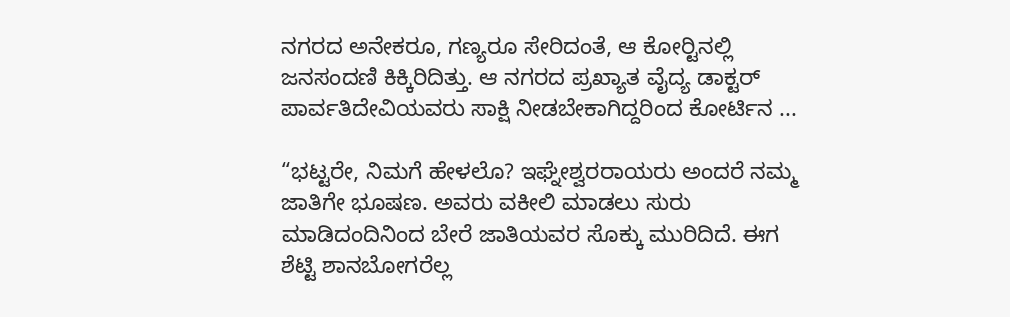ನಗರದ ಅನೇಕರೂ, ಗಣ್ಯರೂ ಸೇರಿದಂತೆ, ಆ ಕೋರ್‍ಟಿನಲ್ಲಿ ಜನಸಂದಣಿ ಕಿಕ್ಕಿರಿದಿತ್ತು. ಆ ನಗರದ ಪ್ರಖ್ಯಾತ ವೈದ್ಯ ಡಾಕ್ಟರ್ ಪಾರ್ವತಿದೇವಿಯವರು ಸಾಕ್ಷಿ ನೀಡಬೇಕಾಗಿದ್ದರಿಂದ ಕೋರ್ಟಿನ ...

“ಭಟ್ಟರೇ, ನಿಮಗೆ ಹೇಳಲೊ? ಇಘ್ನೇಶ್ವರರಾಯರು ಅಂದರೆ ನಮ್ಮ ಜಾತಿಗೇ ಭೂಷಣ. ಅವರು ವಕೀಲಿ ಮಾಡಲು ಸುರು ಮಾಡಿದಂದಿನಿಂದ ಬೇರೆ ಜಾತಿಯವರ ಸೊಕ್ಕು ಮುರಿದಿದೆ. ಈಗ ಶೆಟ್ಟಿ ಶಾನಬೋಗರೆಲ್ಲ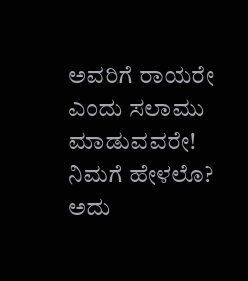ಅವರಿಗೆ ರಾಯರೇ ಎಂದು ಸಲಾಮು ಮಾಡುವವರೇ! ನಿಮಗೆ ಹೇಳಲೊ? ಅದು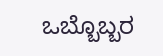ಒಬ್ಬೊಬ್ಬರ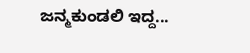ಜನ್ಮಕುಂಡಲಿ ಇದ್ದ...